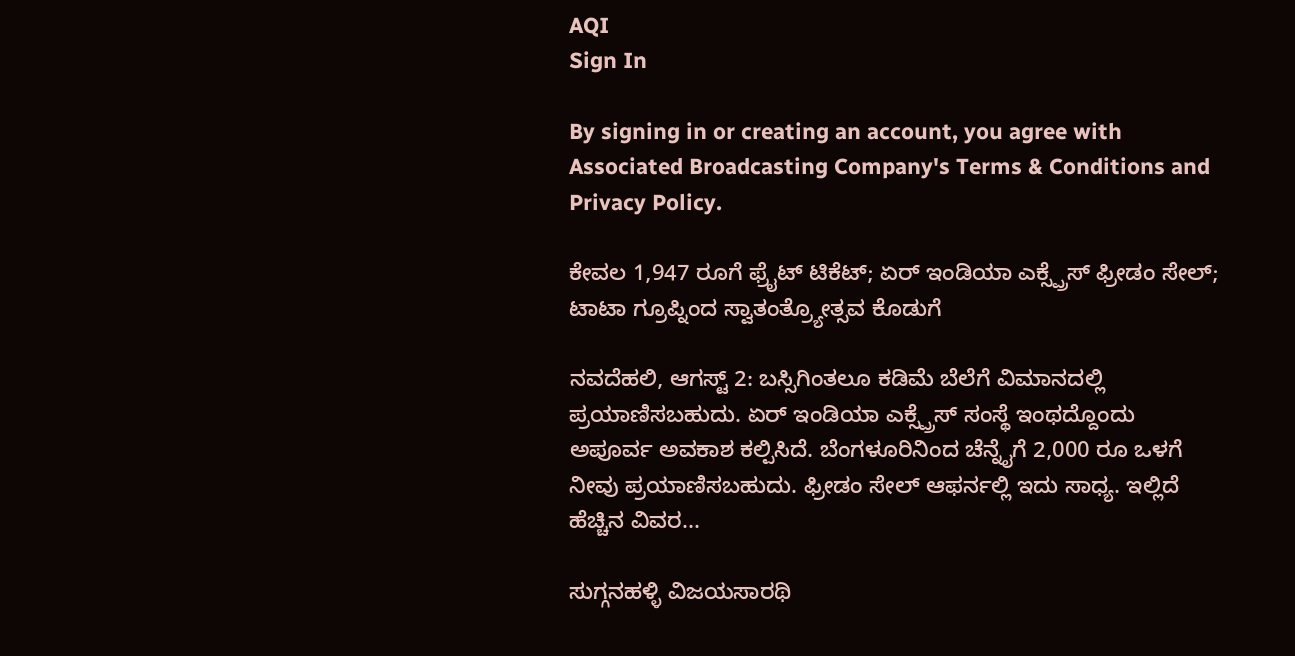AQI
Sign In

By signing in or creating an account, you agree with Associated Broadcasting Company's Terms & Conditions and Privacy Policy.

ಕೇವಲ 1,947 ರೂಗೆ ಫ್ರೈಟ್ ಟಿಕೆಟ್; ಏರ್ ಇಂಡಿಯಾ ಎಕ್ಸ್ಪ್ರೆಸ್ ಫ್ರೀಡಂ ಸೇಲ್; ಟಾಟಾ ಗ್ರೂಪ್ನಿಂದ ಸ್ವಾತಂತ್ರ್ಯೋತ್ಸವ ಕೊಡುಗೆ

ನವದೆಹಲಿ, ಆಗಸ್ಟ್ 2: ಬಸ್ಸಿಗಿಂತಲೂ ಕಡಿಮೆ ಬೆಲೆಗೆ ವಿಮಾನದಲ್ಲಿ ಪ್ರಯಾಣಿಸಬಹುದು. ಏರ್ ಇಂಡಿಯಾ ಎಕ್ಸ್ಪ್ರೆಸ್ ಸಂಸ್ಥೆ ಇಂಥದ್ದೊಂದು ಅಪೂರ್ವ ಅವಕಾಶ ಕಲ್ಪಿಸಿದೆ. ಬೆಂಗಳೂರಿನಿಂದ ಚೆನ್ನೈಗೆ 2,000 ರೂ ಒಳಗೆ ನೀವು ಪ್ರಯಾಣಿಸಬಹುದು. ಫ್ರೀಡಂ ಸೇಲ್ ಆಫರ್ನಲ್ಲಿ ಇದು ಸಾಧ್ಯ. ಇಲ್ಲಿದೆ ಹೆಚ್ಚಿನ ವಿವರ...

ಸುಗ್ಗನಹಳ್ಳಿ ವಿಜಯಸಾರಥಿ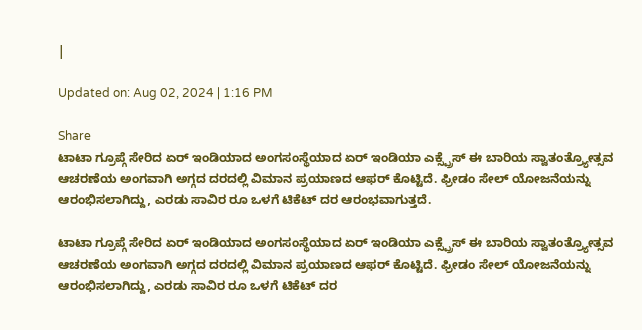|

Updated on: Aug 02, 2024 | 1:16 PM

Share
ಟಾಟಾ ಗ್ರೂಪ್ಗೆ ಸೇರಿದ ಏರ್ ಇಂಡಿಯಾದ ಅಂಗಸಂಸ್ಥೆಯಾದ ಏರ್ ಇಂಡಿಯಾ ಎಕ್ಸ್ಪ್ರೆಸ್ ಈ ಬಾರಿಯ ಸ್ವಾತಂತ್ರ್ಯೋತ್ಸವ ಆಚರಣೆಯ ಅಂಗವಾಗಿ ಅಗ್ಗದ ದರದಲ್ಲಿ ವಿಮಾನ ಪ್ರಯಾಣದ ಆಫರ್ ಕೊಟ್ಟಿದೆ. ಫ್ರೀಡಂ ಸೇಲ್ ಯೋಜನೆಯನ್ನು ಆರಂಭಿಸಲಾಗಿದ್ದು, ಎರಡು ಸಾವಿರ ರೂ ಒಳಗೆ ಟಿಕೆಟ್ ದರ ಆರಂಭವಾಗುತ್ತದೆ.

ಟಾಟಾ ಗ್ರೂಪ್ಗೆ ಸೇರಿದ ಏರ್ ಇಂಡಿಯಾದ ಅಂಗಸಂಸ್ಥೆಯಾದ ಏರ್ ಇಂಡಿಯಾ ಎಕ್ಸ್ಪ್ರೆಸ್ ಈ ಬಾರಿಯ ಸ್ವಾತಂತ್ರ್ಯೋತ್ಸವ ಆಚರಣೆಯ ಅಂಗವಾಗಿ ಅಗ್ಗದ ದರದಲ್ಲಿ ವಿಮಾನ ಪ್ರಯಾಣದ ಆಫರ್ ಕೊಟ್ಟಿದೆ. ಫ್ರೀಡಂ ಸೇಲ್ ಯೋಜನೆಯನ್ನು ಆರಂಭಿಸಲಾಗಿದ್ದು, ಎರಡು ಸಾವಿರ ರೂ ಒಳಗೆ ಟಿಕೆಟ್ ದರ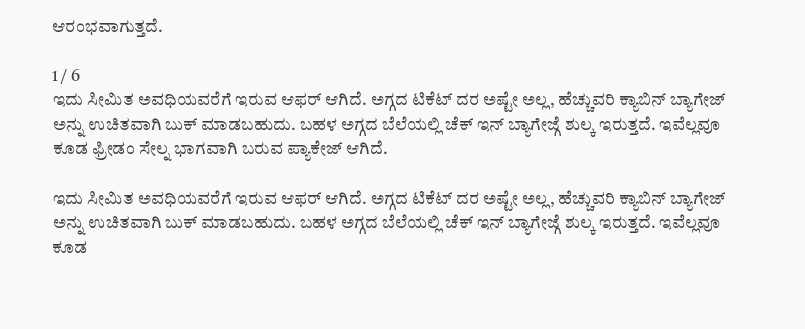ಆರಂಭವಾಗುತ್ತದೆ.

1 / 6
ಇದು ಸೀಮಿತ ಅವಧಿಯವರೆಗೆ ಇರುವ ಆಫರ್ ಆಗಿದೆ. ಅಗ್ಗದ ಟಿಕೆಟ್ ದರ ಅಷ್ಟೇ ಅಲ್ಲ, ಹೆಚ್ಚುವರಿ ಕ್ಯಾಬಿನ್ ಬ್ಯಾಗೇಜ್ ಅನ್ನು ಉಚಿತವಾಗಿ ಬುಕ್ ಮಾಡಬಹುದು. ಬಹಳ ಅಗ್ಗದ ಬೆಲೆಯಲ್ಲಿ ಚೆಕ್ ಇನ್ ಬ್ಯಾಗೇಜ್ಗೆ ಶುಲ್ಕ ಇರುತ್ತದೆ. ಇವೆಲ್ಲವೂ ಕೂಡ ಫ್ರೀಡಂ ಸೇಲ್ನ ಭಾಗವಾಗಿ ಬರುವ ಪ್ಯಾಕೇಜ್ ಆಗಿದೆ.

ಇದು ಸೀಮಿತ ಅವಧಿಯವರೆಗೆ ಇರುವ ಆಫರ್ ಆಗಿದೆ. ಅಗ್ಗದ ಟಿಕೆಟ್ ದರ ಅಷ್ಟೇ ಅಲ್ಲ, ಹೆಚ್ಚುವರಿ ಕ್ಯಾಬಿನ್ ಬ್ಯಾಗೇಜ್ ಅನ್ನು ಉಚಿತವಾಗಿ ಬುಕ್ ಮಾಡಬಹುದು. ಬಹಳ ಅಗ್ಗದ ಬೆಲೆಯಲ್ಲಿ ಚೆಕ್ ಇನ್ ಬ್ಯಾಗೇಜ್ಗೆ ಶುಲ್ಕ ಇರುತ್ತದೆ. ಇವೆಲ್ಲವೂ ಕೂಡ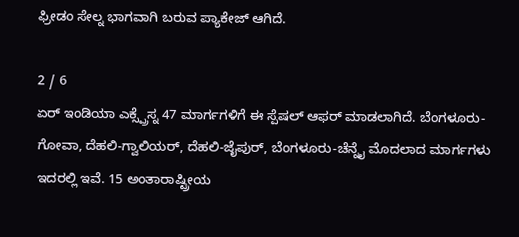ಫ್ರೀಡಂ ಸೇಲ್ನ ಭಾಗವಾಗಿ ಬರುವ ಪ್ಯಾಕೇಜ್ ಆಗಿದೆ.

2 / 6
ಏರ್ ಇಂಡಿಯಾ ಎಕ್ಸ್ಪ್ರೆಸ್ನ 47 ಮಾರ್ಗಗಳಿಗೆ ಈ ಸ್ಪೆಷಲ್ ಆಫರ್ ಮಾಡಲಾಗಿದೆ. ಬೆಂಗಳೂರು-ಗೋವಾ, ದೆಹಲಿ-ಗ್ವಾಲಿಯರ್, ದೆಹಲಿ-ಜೈಪುರ್, ಬೆಂಗಳೂರು-ಚೆನ್ನೈ ಮೊದಲಾದ ಮಾರ್ಗಗಳು ಇದರಲ್ಲಿ ಇವೆ. 15 ಅಂತಾರಾಷ್ಟ್ರೀಯ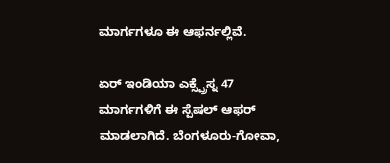ಮಾರ್ಗಗಳೂ ಈ ಆಫರ್ನಲ್ಲಿವೆ.

ಏರ್ ಇಂಡಿಯಾ ಎಕ್ಸ್ಪ್ರೆಸ್ನ 47 ಮಾರ್ಗಗಳಿಗೆ ಈ ಸ್ಪೆಷಲ್ ಆಫರ್ ಮಾಡಲಾಗಿದೆ. ಬೆಂಗಳೂರು-ಗೋವಾ,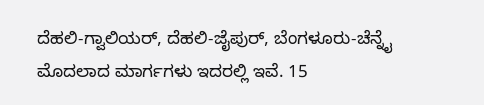ದೆಹಲಿ-ಗ್ವಾಲಿಯರ್, ದೆಹಲಿ-ಜೈಪುರ್, ಬೆಂಗಳೂರು-ಚೆನ್ನೈ ಮೊದಲಾದ ಮಾರ್ಗಗಳು ಇದರಲ್ಲಿ ಇವೆ. 15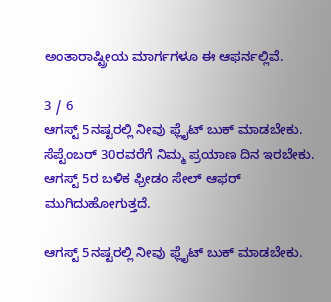ಅಂತಾರಾಷ್ಟ್ರೀಯ ಮಾರ್ಗಗಳೂ ಈ ಆಫರ್ನಲ್ಲಿವೆ.

3 / 6
ಆಗಸ್ಟ್ 5ನಷ್ಟರಲ್ಲಿ ನೀವು ಫ್ಲೈಟ್ ಬುಕ್ ಮಾಡಬೇಕು. ಸೆಪ್ಟೆಂಬರ್ 30ರವರೆಗೆ ನಿಮ್ಮ ಪ್ರಯಾಣ ದಿನ ಇರಬೇಕು. ಆಗಸ್ಟ್ 5ರ ಬಳಿಕ ಫ್ರೀಡಂ ಸೇಲ್ ಆಫರ್ ಮುಗಿದುಹೋಗುತ್ತದೆ.

ಆಗಸ್ಟ್ 5ನಷ್ಟರಲ್ಲಿ ನೀವು ಫ್ಲೈಟ್ ಬುಕ್ ಮಾಡಬೇಕು.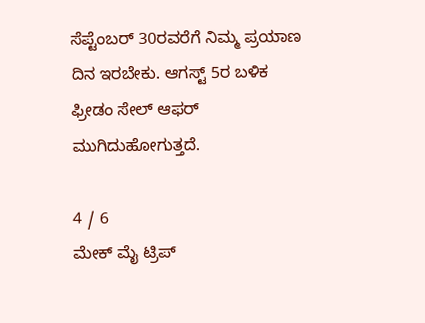ಸೆಪ್ಟೆಂಬರ್ 30ರವರೆಗೆ ನಿಮ್ಮ ಪ್ರಯಾಣ ದಿನ ಇರಬೇಕು. ಆಗಸ್ಟ್ 5ರ ಬಳಿಕ ಫ್ರೀಡಂ ಸೇಲ್ ಆಫರ್ ಮುಗಿದುಹೋಗುತ್ತದೆ.

4 / 6
ಮೇಕ್ ಮೈ ಟ್ರಿಪ್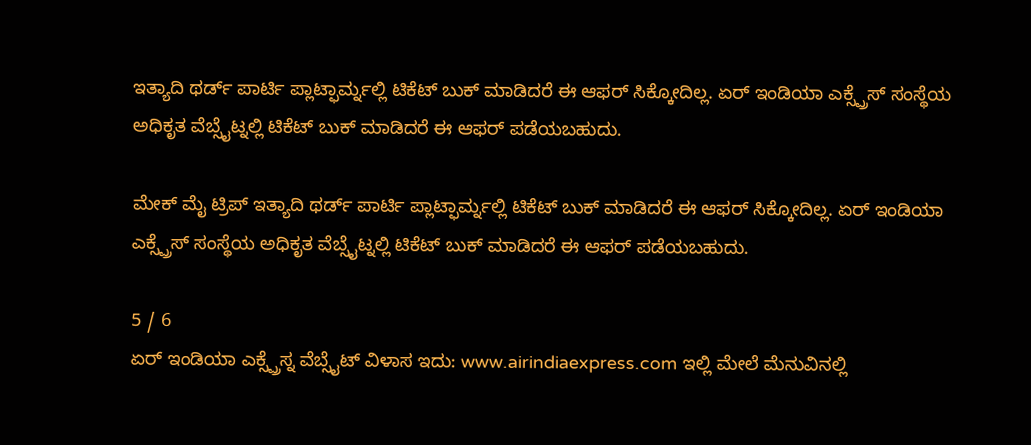ಇತ್ಯಾದಿ ಥರ್ಡ್ ಪಾರ್ಟಿ ಪ್ಲಾಟ್ಫಾರ್ಮ್ನಲ್ಲಿ ಟಿಕೆಟ್ ಬುಕ್ ಮಾಡಿದರೆ ಈ ಆಫರ್ ಸಿಕ್ಕೋದಿಲ್ಲ. ಏರ್ ಇಂಡಿಯಾ ಎಕ್ಸ್ಪ್ರೆಸ್ ಸಂಸ್ಥೆಯ ಅಧಿಕೃತ ವೆಬ್ಸೈಟ್ನಲ್ಲಿ ಟಿಕೆಟ್ ಬುಕ್ ಮಾಡಿದರೆ ಈ ಆಫರ್ ಪಡೆಯಬಹುದು.

ಮೇಕ್ ಮೈ ಟ್ರಿಪ್ ಇತ್ಯಾದಿ ಥರ್ಡ್ ಪಾರ್ಟಿ ಪ್ಲಾಟ್ಫಾರ್ಮ್ನಲ್ಲಿ ಟಿಕೆಟ್ ಬುಕ್ ಮಾಡಿದರೆ ಈ ಆಫರ್ ಸಿಕ್ಕೋದಿಲ್ಲ. ಏರ್ ಇಂಡಿಯಾ ಎಕ್ಸ್ಪ್ರೆಸ್ ಸಂಸ್ಥೆಯ ಅಧಿಕೃತ ವೆಬ್ಸೈಟ್ನಲ್ಲಿ ಟಿಕೆಟ್ ಬುಕ್ ಮಾಡಿದರೆ ಈ ಆಫರ್ ಪಡೆಯಬಹುದು.

5 / 6
ಏರ್ ಇಂಡಿಯಾ ಎಕ್ಸ್ಪ್ರೆಸ್ನ ವೆಬ್ಸೈಟ್ ವಿಳಾಸ ಇದು: www.airindiaexpress.com ಇಲ್ಲಿ ಮೇಲೆ ಮೆನುವಿನಲ್ಲಿ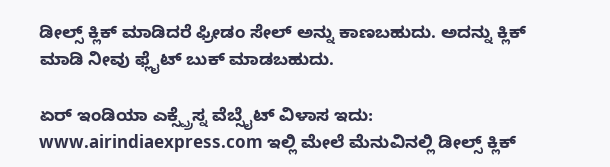ಡೀಲ್ಸ್ ಕ್ಲಿಕ್ ಮಾಡಿದರೆ ಫ್ರೀಡಂ ಸೇಲ್ ಅನ್ನು ಕಾಣಬಹುದು. ಅದನ್ನು ಕ್ಲಿಕ್ ಮಾಡಿ ನೀವು ಫ್ಲೈಟ್ ಬುಕ್ ಮಾಡಬಹುದು.

ಏರ್ ಇಂಡಿಯಾ ಎಕ್ಸ್ಪ್ರೆಸ್ನ ವೆಬ್ಸೈಟ್ ವಿಳಾಸ ಇದು: www.airindiaexpress.com ಇಲ್ಲಿ ಮೇಲೆ ಮೆನುವಿನಲ್ಲಿ ಡೀಲ್ಸ್ ಕ್ಲಿಕ್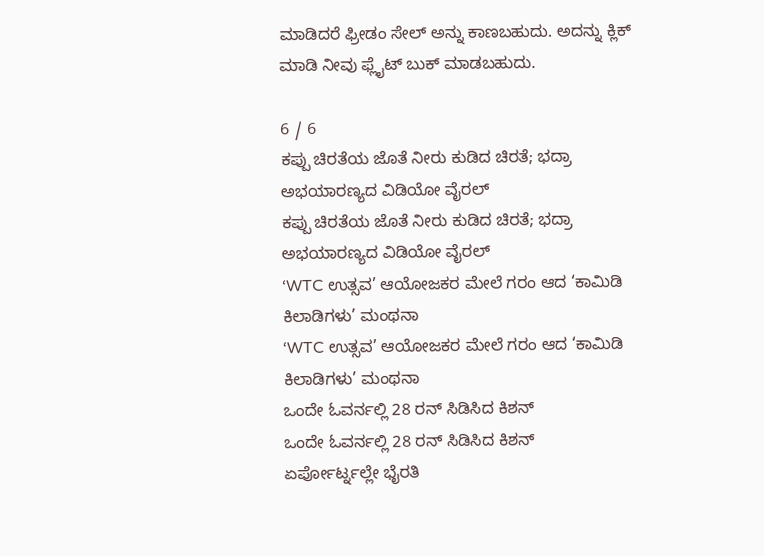ಮಾಡಿದರೆ ಫ್ರೀಡಂ ಸೇಲ್ ಅನ್ನು ಕಾಣಬಹುದು. ಅದನ್ನು ಕ್ಲಿಕ್ ಮಾಡಿ ನೀವು ಫ್ಲೈಟ್ ಬುಕ್ ಮಾಡಬಹುದು.

6 / 6
ಕಪ್ಪು ಚಿರತೆಯ ಜೊತೆ ನೀರು ಕುಡಿದ ಚಿರತೆ; ಭದ್ರಾ ಅಭಯಾರಣ್ಯದ ವಿಡಿಯೋ ವೈರಲ್
ಕಪ್ಪು ಚಿರತೆಯ ಜೊತೆ ನೀರು ಕುಡಿದ ಚಿರತೆ; ಭದ್ರಾ ಅಭಯಾರಣ್ಯದ ವಿಡಿಯೋ ವೈರಲ್
‘WTC ಉತ್ಸವ’ ಆಯೋಜಕರ ಮೇಲೆ ಗರಂ ಆದ ‘ಕಾಮಿಡಿ ಕಿಲಾಡಿಗಳು’ ಮಂಥನಾ
‘WTC ಉತ್ಸವ’ ಆಯೋಜಕರ ಮೇಲೆ ಗರಂ ಆದ ‘ಕಾಮಿಡಿ ಕಿಲಾಡಿಗಳು’ ಮಂಥನಾ
ಒಂದೇ ಓವರ್ನಲ್ಲಿ 28 ರನ್ ಸಿಡಿಸಿದ ಕಿಶನ್
ಒಂದೇ ಓವರ್ನಲ್ಲಿ 28 ರನ್ ಸಿಡಿಸಿದ ಕಿಶನ್
ಏರ್ಪೋರ್ಟ್ನಲ್ಲೇ ಭೈರತಿ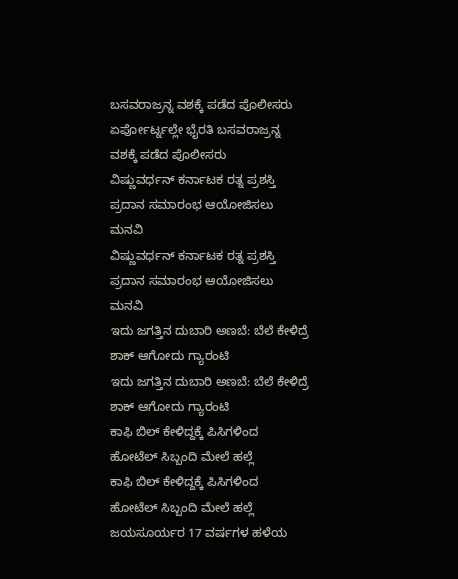ಬಸವರಾಜ್ರನ್ನ ವಶಕ್ಕೆ ಪಡೆದ ಪೊಲೀಸರು
ಏರ್ಪೋರ್ಟ್ನಲ್ಲೇ ಭೈರತಿ ಬಸವರಾಜ್ರನ್ನ ವಶಕ್ಕೆ ಪಡೆದ ಪೊಲೀಸರು
ವಿಷ್ಣುವರ್ಧನ್ ಕರ್ನಾಟಕ ರತ್ನ ಪ್ರಶಸ್ತಿ ಪ್ರದಾನ ಸಮಾರಂಭ ಆಯೋಜಿಸಲು ಮನವಿ
ವಿಷ್ಣುವರ್ಧನ್ ಕರ್ನಾಟಕ ರತ್ನ ಪ್ರಶಸ್ತಿ ಪ್ರದಾನ ಸಮಾರಂಭ ಆಯೋಜಿಸಲು ಮನವಿ
ಇದು ಜಗತ್ತಿನ ದುಬಾರಿ ಅಣಬೆ: ಬೆಲೆ ಕೇಳಿದ್ರೆ ಶಾಕ್ ಆಗೋದು ಗ್ಯಾರಂಟಿ
ಇದು ಜಗತ್ತಿನ ದುಬಾರಿ ಅಣಬೆ: ಬೆಲೆ ಕೇಳಿದ್ರೆ ಶಾಕ್ ಆಗೋದು ಗ್ಯಾರಂಟಿ
ಕಾಫಿ ಬಿಲ್ ಕೇಳಿದ್ದಕ್ಕೆ ಪಿಸಿಗಳಿಂದ ಹೋಟೆಲ್ ಸಿಬ್ಬಂದಿ ಮೇಲೆ ಹಲ್ಲೆ
ಕಾಫಿ ಬಿಲ್ ಕೇಳಿದ್ದಕ್ಕೆ ಪಿಸಿಗಳಿಂದ ಹೋಟೆಲ್ ಸಿಬ್ಬಂದಿ ಮೇಲೆ ಹಲ್ಲೆ
ಜಯಸೂರ್ಯರ 17 ವರ್ಷಗಳ ಹಳೆಯ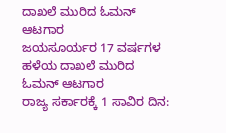ದಾಖಲೆ ಮುರಿದ ಓಮನ್ ಆಟಗಾರ
ಜಯಸೂರ್ಯರ 17 ವರ್ಷಗಳ ಹಳೆಯ ದಾಖಲೆ ಮುರಿದ ಓಮನ್ ಆಟಗಾರ
ರಾಜ್ಯ ಸರ್ಕಾರಕ್ಕೆ 1 ಸಾವಿರ ದಿನ: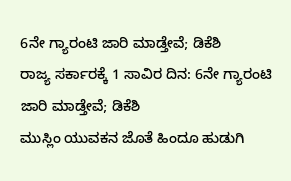6ನೇ ಗ್ಯಾರಂಟಿ ಜಾರಿ ಮಾಡ್ತೇವೆ; ಡಿಕೆಶಿ
ರಾಜ್ಯ ಸರ್ಕಾರಕ್ಕೆ 1 ಸಾವಿರ ದಿನ: 6ನೇ ಗ್ಯಾರಂಟಿ ಜಾರಿ ಮಾಡ್ತೇವೆ; ಡಿಕೆಶಿ
ಮುಸ್ಲಿಂ ಯುವಕನ ಜೊತೆ ಹಿಂದೂ ಹುಡುಗಿ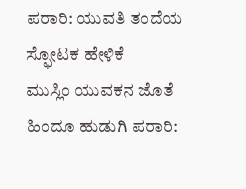ಪರಾರಿ: ಯುವತಿ ತಂದೆಯ ಸ್ಫೋಟಕ ಹೇಳಿಕೆ
ಮುಸ್ಲಿಂ ಯುವಕನ ಜೊತೆ ಹಿಂದೂ ಹುಡುಗಿ ಪರಾರಿ: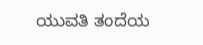ಯುವತಿ ತಂದೆಯ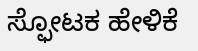ಸ್ಫೋಟಕ ಹೇಳಿಕೆ